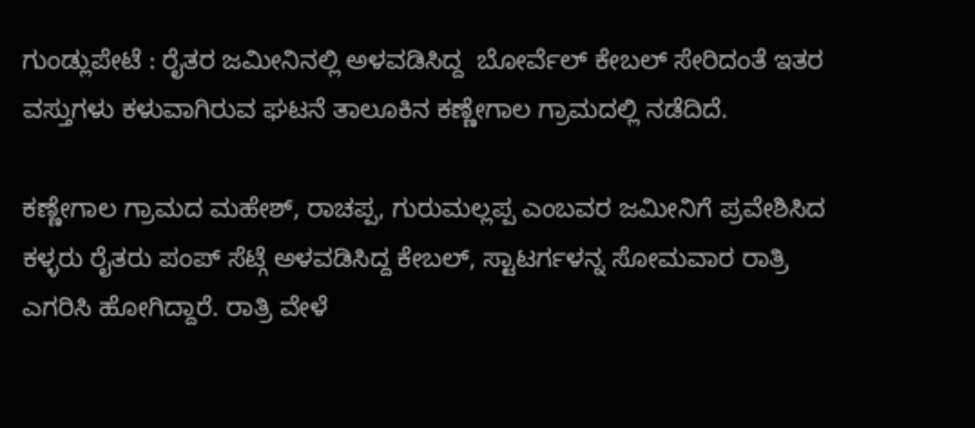ಗುಂಡ್ಲುಪೇಟೆ : ರೈತರ ಜಮೀನಿನಲ್ಲಿ ಅಳವಡಿಸಿದ್ದ  ಬೋರ್ವೆಲ್ ಕೇಬಲ್ ಸೇರಿದಂತೆ ಇತರ ವಸ್ತುಗಳು ಕಳುವಾಗಿರುವ ಘಟನೆ ತಾಲೂಕಿನ ಕಣ್ಣೇಗಾಲ ಗ್ರಾಮದಲ್ಲಿ ನಡೆದಿದೆ.

ಕಣ್ಣೇಗಾಲ ಗ್ರಾಮದ ಮಹೇಶ್, ರಾಚಪ್ಪ, ಗುರುಮಲ್ಲಪ್ಪ ಎಂಬವರ ಜಮೀನಿಗೆ ಪ್ರವೇಶಿಸಿದ ಕಳ್ಳರು ರೈತರು ಪಂಪ್ ಸೆಟ್ಗೆ ಅಳವಡಿಸಿದ್ದ ಕೇಬಲ್, ಸ್ಟಾಟರ್ಗಳನ್ನ ಸೋಮವಾರ ರಾತ್ರಿ ಎಗರಿಸಿ ಹೋಗಿದ್ದಾರೆ. ರಾತ್ರಿ ವೇಳೆ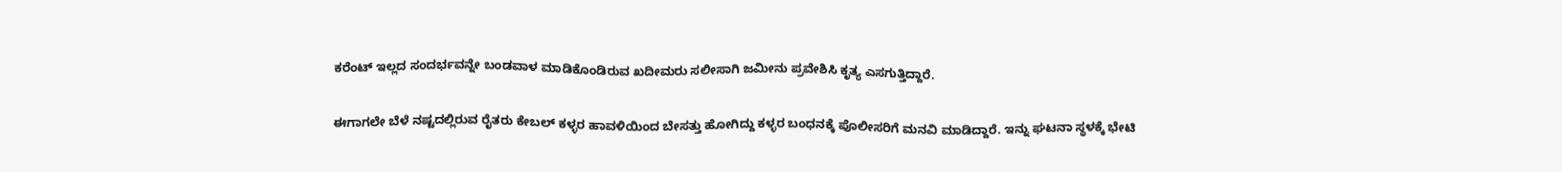ಕರೆಂಟ್ ಇಲ್ಲದ ಸಂದರ್ಭವನ್ನೇ ಬಂಡವಾಳ ಮಾಡಿಕೊಂಡಿರುವ ಖದೀಮರು ಸಲೀಸಾಗಿ ಜಮೀನು ಪ್ರವೇಶಿಸಿ ಕೃತ್ಯ ಎಸಗುತ್ತಿದ್ದಾರೆ.

ಈಗಾಗಲೇ ಬೆಳೆ ನಷ್ಟದಲ್ಲಿರುವ ರೈತರು ಕೇಬಲ್ ಕಳ್ಳರ ಹಾವಳಿಯಿಂದ ಬೇಸತ್ತು ಹೋಗಿದ್ದು ಕಳ್ಳರ ಬಂಧನಕ್ಕೆ ಪೊಲೀಸರಿಗೆ ಮನವಿ ಮಾಡಿದ್ದಾರೆ. ಇನ್ನು ಘಟನಾ ಸ್ಥಳಕ್ಕೆ ಭೇಟಿ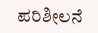ಪರಿಶೀಲನೆ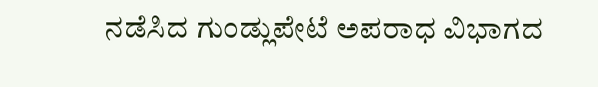ನಡೆಸಿದ ಗುಂಡ್ಲುಪೇಟೆ ಅಪರಾಧ ವಿಭಾಗದ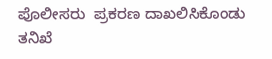ಪೊಲೀಸರು  ಪ್ರಕರಣ ದಾಖಲಿಸಿಕೊಂಡು ತನಿಖೆ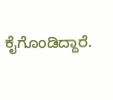ಕೈಗೊಂಡಿದ್ದಾರೆ.